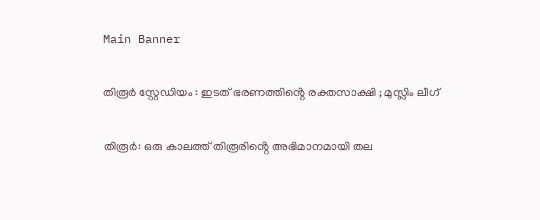Main Banner

തിരൂർ സ്റ്റേഡിയം : ഇടത് ഭരണത്തിൻ്റെ രക്തസാക്ഷി ; മുസ്ലിം ലീഗ്

തിരൂർ: ഒരു കാലത്ത് തിരൂരിൻ്റെ അഭിമാനമായി തല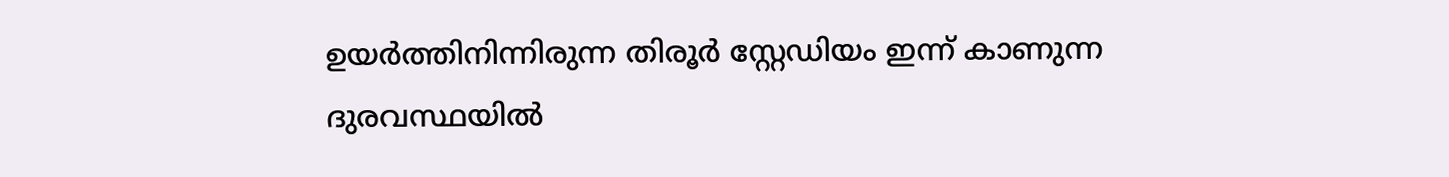ഉയർത്തിനിന്നിരുന്ന തിരൂർ സ്റ്റേഡിയം ഇന്ന് കാണുന്ന ദുരവസ്ഥയിൽ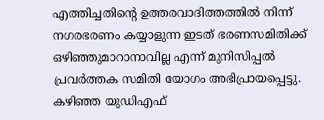എത്തിച്ചതിൻ്റെ ഉത്തരവാദിത്തത്തിൽ നിന്ന് നഗരഭരണം കയ്യാളുന്ന ഇടത് ഭരണസമിതിക്ക് ഒഴിഞ്ഞുമാറാനാവില്ല എന്ന് മുനിസിപ്പൽ പ്രവർത്തക സമിതി യോഗം അഭിപ്രായപ്പെട്ടു. കഴിഞ്ഞ യുഡിഎഫ്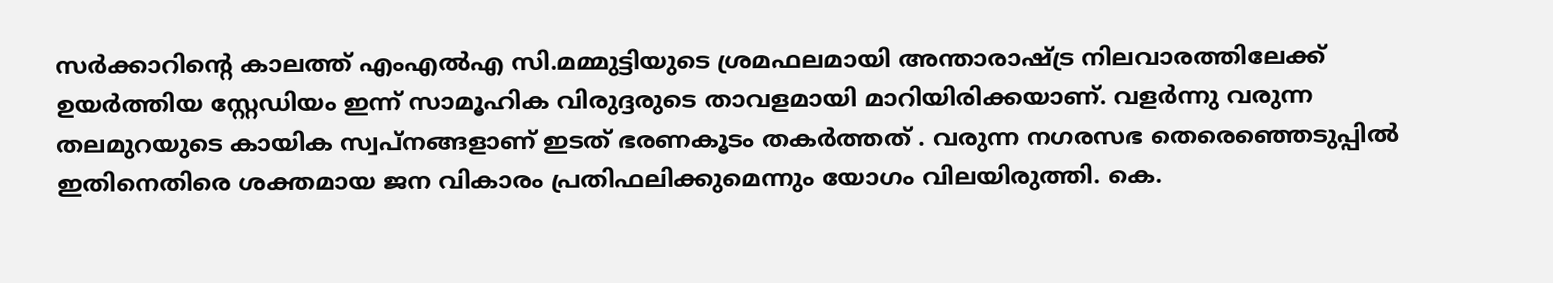സർക്കാറിൻ്റെ കാലത്ത് എംഎൽഎ സി.മമ്മുട്ടിയുടെ ശ്രമഫലമായി അന്താരാഷ്ട്ര നിലവാരത്തിലേക്ക് ഉയർത്തിയ സ്റ്റേഡിയം ഇന്ന് സാമൂഹിക വിരുദ്ദരുടെ താവളമായി മാറിയിരിക്കയാണ്. വളർന്നു വരുന്ന തലമുറയുടെ കായിക സ്വപ്നങ്ങളാണ് ഇടത് ഭരണകൂടം തകർത്തത് . വരുന്ന നഗരസഭ തെരെഞ്ഞെടുപ്പിൽ ഇതിനെതിരെ ശക്തമായ ജന വികാരം പ്രതിഫലിക്കുമെന്നും യോഗം വിലയിരുത്തി. കെ.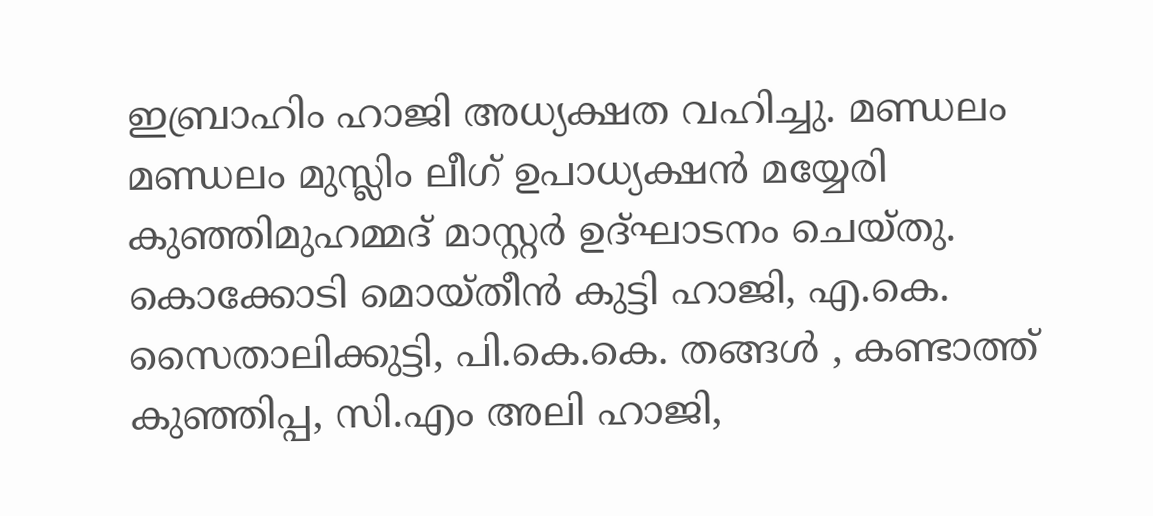ഇബ്രാഹിം ഹാജി അധ്യക്ഷത വഹിച്ചു. മണ്ഡലം മണ്ഡലം മുസ്ലിം ലീഗ് ഉപാധ്യക്ഷൻ മയ്യേരി കുഞ്ഞിമുഹമ്മദ് മാസ്റ്റർ ഉദ്ഘാടനം ചെയ്തു. കൊക്കോടി മൊയ്തീൻ കുട്ടി ഹാജി, എ.കെ. സൈതാലിക്കുട്ടി, പി.കെ.കെ. തങ്ങൾ , കണ്ടാത്ത് കുഞ്ഞിപ്പ, സി.എം അലി ഹാജി,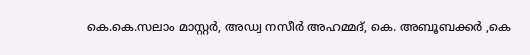കെ.കെ.സലാം മാസ്റ്റർ, അഡ്വ നസീർ അഹമ്മദ്, കെ. അബൂബക്കർ ,കെ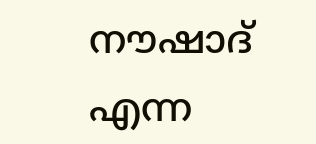നൗഷാദ് എന്ന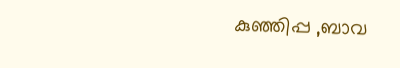കുഞ്ഞിപ്പ ,ബാവ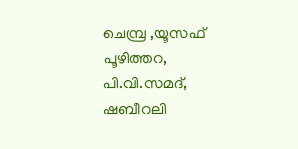ചെമ്പ്ര ,യൂസഫ് പൂഴിത്തറ, പി.വി.സമദ്, ഷബീറലി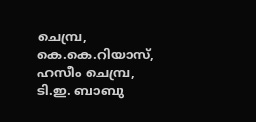ചെമ്പ്ര, കെ.കെ.റിയാസ്, ഹസീം ചെമ്പ്ര, ടി.ഇ. ബാബു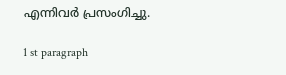എന്നിവർ പ്രസംഗിച്ചു.

1 st paragraph